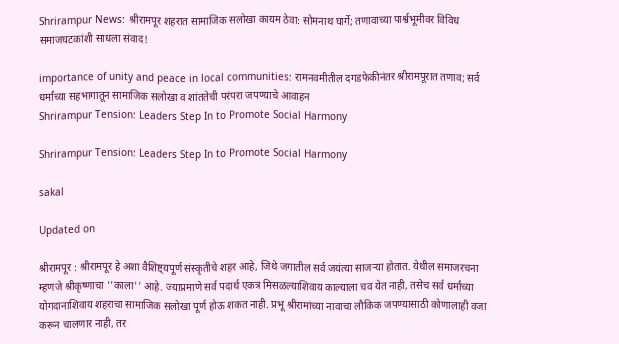Shrirampur News: श्रीरामपूर शहरात सामाजिक सलोखा कायम ठेवा: सोमनाथ घार्गे; तणावाच्या पार्श्वभूमीवर विविध समाजघटकांशी साधला संवाद!

importance of unity and peace in local communities: रामनवमीतील दगडफेकीनंतर श्रीरामपूरात तणाव; सर्व धर्मांच्या सहभागातून सामाजिक सलोखा व शांततेची परंपरा जपण्याचे आवाहन
Shrirampur Tension: Leaders Step In to Promote Social Harmony

Shrirampur Tension: Leaders Step In to Promote Social Harmony

sakal

Updated on

श्रीरामपूर : श्रीरामपूर हे अशा वैशिष्ट्यपूर्ण संस्कृतीचे शहर आहे, जिथे जगातील सर्व जयंत्या साजऱ्या होतात. येथील समाजरचना म्हणजे श्रीकृष्णाचा ''काला'' आहे. ज्याप्रमाणे सर्व पदार्थ एकत्र मिसळल्याशिवाय काल्याला चव येत नाही, तसेच सर्व धर्मांच्या योगदानाशिवाय शहराचा सामाजिक सलोखा पूर्ण होऊ शकत नाही. प्रभू श्रीरामांच्या नावाचा लौकिक जपण्यासाठी कोणालाही वजा करून चालणार नाही, तर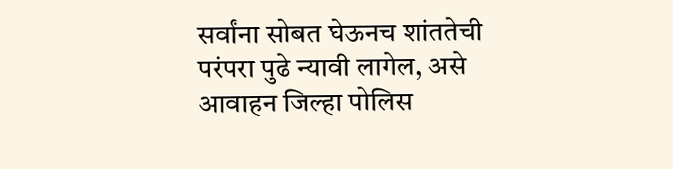सर्वांना सोबत घेऊनच शांततेची परंपरा पुढे न्यावी लागेल, असे आवाहन जिल्हा पोलिस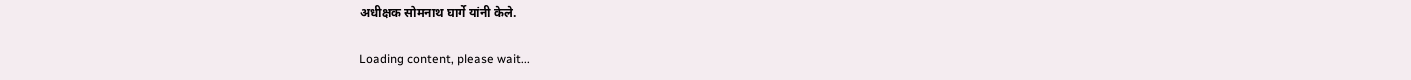अधीक्षक सोमनाथ घार्गे यांनी केले.

Loading content, please wait...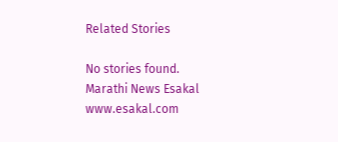Related Stories

No stories found.
Marathi News Esakal
www.esakal.com